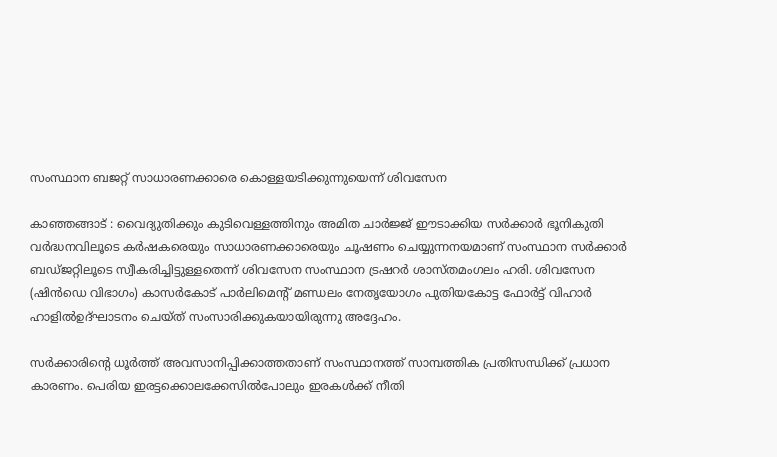സംസ്ഥാന ബജറ്റ് സാധാരണക്കാരെ കൊള്ളയടിക്കുന്നുയെന്ന് ശിവസേന

കാഞ്ഞങ്ങാട് : വൈദ്യുതിക്കും കുടിവെള്ളത്തിനും അമിത ചാര്‍ജ്ജ് ഈടാക്കിയ സര്‍ക്കാര്‍ ഭൂനികുതി വര്‍ദ്ധനവിലൂടെ കര്‍ഷകരെയും സാധാരണക്കാരെയും ചൂഷണം ചെയ്യുന്നനയമാണ് സംസ്ഥാന സര്‍ക്കാര്‍ ബഡ്ജറ്റിലൂടെ സ്വീകരിച്ചിട്ടുള്ളതെന്ന് ശിവസേന സംസ്ഥാന ട്രഷറര്‍ ശാസ്തമംഗലം ഹരി. ശിവസേന (ഷിന്‍ഡെ വിഭാഗം) കാസര്‍കോട് പാര്‍ലിമെന്റ് മണ്ഡലം നേതൃയോഗം പുതിയകോട്ട ഫോര്‍ട്ട് വിഹാര്‍ ഹാളില്‍ഉദ്ഘാടനം ചെയ്ത് സംസാരിക്കുകയായിരുന്നു അദ്ദേഹം.

സര്‍ക്കാരിന്റെ ധൂര്‍ത്ത് അവസാനിപ്പിക്കാത്തതാണ് സംസ്ഥാനത്ത് സാമ്പത്തിക പ്രതിസന്ധിക്ക് പ്രധാന കാരണം. പെരിയ ഇരട്ടക്കൊലക്കേസില്‍പോലും ഇരകള്‍ക്ക് നീതി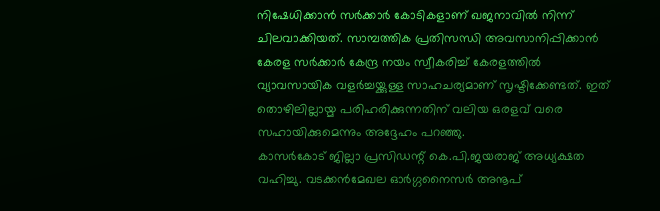നിഷേധിക്കാന്‍ സര്‍ക്കാര്‍ കോടികളാണ് ഖജനാവില്‍ നിന്ന് ചിലവാക്കിയത്. സാമ്പത്തിക പ്രതിസന്ധി അവസാനിപ്പിക്കാന്‍ കേരള സര്‍ക്കാര്‍ കേന്ദ്ര നയം സ്വീകരിച്ച് കേരളത്തില്‍ വ്യാവസായിക വളര്‍ച്ചയ്ക്കുള്ള സാഹചര്യമാണ് സൃഷ്ടിക്കേണ്ടത്. ഇത് തൊഴിലില്ലായ്മ പരിഹരിക്കുന്നതിന് വലിയ ഒരളവ് വരെ സഹായിക്കുമെന്നും അദ്ദേഹം പറഞ്ഞു.
കാസര്‍കോട് ജില്ലാ പ്രസിഡന്റ് കെ.പി.ജയരാജ് അധ്യക്ഷത വഹിച്ചു. വടക്കന്‍മേഖല ഓര്‍ഗ്ഗനൈസര്‍ അനൂപ്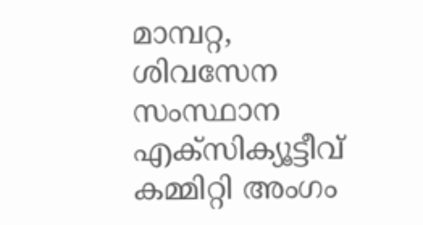മാമ്പറ്റ, ശിവസേന സംസ്ഥാന എക്സിക്യൂട്ടീവ് കമ്മിറ്റി അംഗം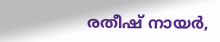രതീഷ് നായര്‍,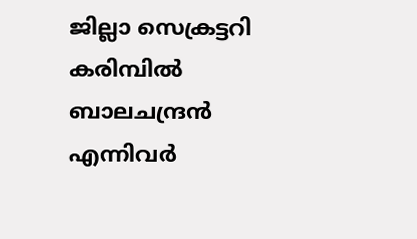ജില്ലാ സെക്രട്ടറി കരിമ്പില്‍ ബാലചന്ദ്രന്‍ എന്നിവര്‍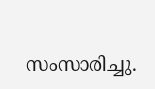സംസാരിച്ചു.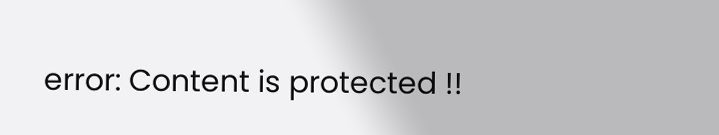error: Content is protected !!